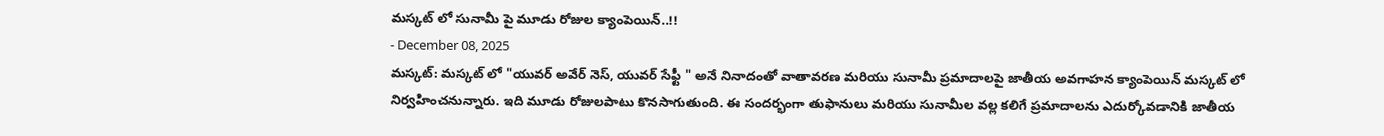మస్కట్ లో సునామీ పై మూడు రోజుల క్యాంపెయిన్..!!
- December 08, 2025
మస్కట్: మస్కట్ లో "యువర్ అవేర్ నెస్, యువర్ సేఫ్టీ " అనే నినాదంతో వాతావరణ మరియు సునామీ ప్రమాదాలపై జాతీయ అవగాహన క్యాంపెయిన్ మస్కట్ లో నిర్వహించనున్నారు. ఇది మూడు రోజులపాటు కొనసాగుతుంది. ఈ సందర్భంగా తుఫానులు మరియు సునామీల వల్ల కలిగే ప్రమాదాలను ఎదుర్కోవడానికి జాతీయ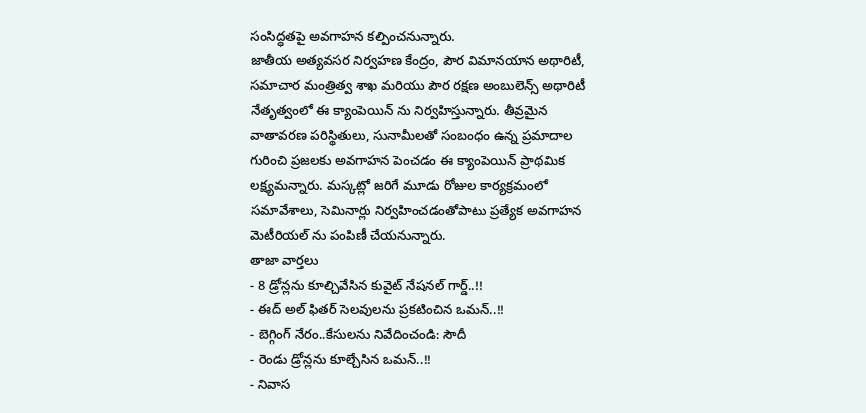సంసిద్ధతపై అవగాహన కల్పించనున్నారు.
జాతీయ అత్యవసర నిర్వహణ కేంద్రం, పౌర విమానయాన అథారిటీ, సమాచార మంత్రిత్వ శాఖ మరియు పౌర రక్షణ అంబులెన్స్ అథారిటీ నేతృత్వంలో ఈ క్యాంపెయిన్ ను నిర్వహిస్తున్నారు. తీవ్రమైన వాతావరణ పరిస్థితులు, సునామీలతో సంబంధం ఉన్న ప్రమాదాల గురించి ప్రజలకు అవగాహన పెంచడం ఈ క్యాంపెయిన్ ప్రాథమిక లక్ష్యమన్నారు. మస్కట్లో జరిగే మూడు రోజుల కార్యక్రమంలో సమావేశాలు, సెమినార్లు నిర్వహించడంతోపాటు ప్రత్యేక అవగాహన మెటీరియల్ ను పంపిణీ చేయనున్నారు.
తాజా వార్తలు
- 8 డ్రోన్లను కూల్చివేసిన కువైట్ నేషనల్ గార్డ్..!!
- ఈద్ అల్ ఫితర్ సెలవులను ప్రకటించిన ఒమన్..!!
- బెగ్గింగ్ నేరం..కేసులను నివేదించండి: సౌదీ
- రెండు డ్రోన్లను కూల్చేసిన ఒమన్..!!
- నివాస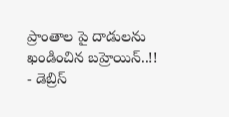ప్రాంతాల పై దాడులను ఖండించిన బహ్రెయిన్..!!
- డెబ్రిస్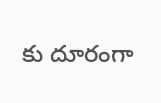కు దూరంగా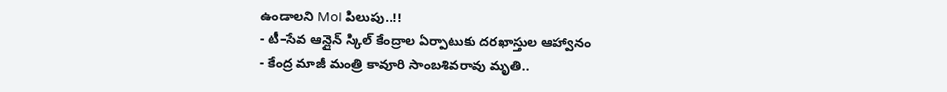ఉండాలని MoI పిలుపు..!!
- టీ–సేవ ఆన్లైన్ స్కిల్ కేంద్రాల ఏర్పాటుకు దరఖాస్తుల ఆహ్వానం
- కేంద్ర మాజీ మంత్రి కావూరి సాంబశివరావు మృతి..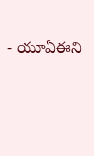- యూఏఈని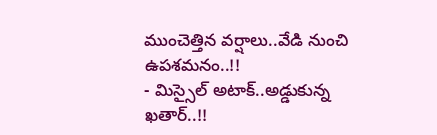ముంచెత్తిన వర్షాలు..వేడి నుంచి ఉపశమనం..!!
- మిస్సైల్ అటాక్..అడ్డుకున్న ఖతార్..!!